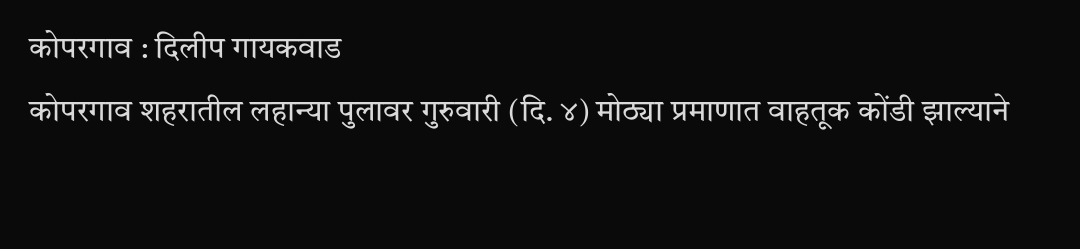कोपरगाव : दिलीप गायकवाड
कोपरगाव शहरातील लहान्या पुलावर गुरुवारी (दि. ४) मोठ्या प्रमाणात वाहतूक कोंडी झाल्याने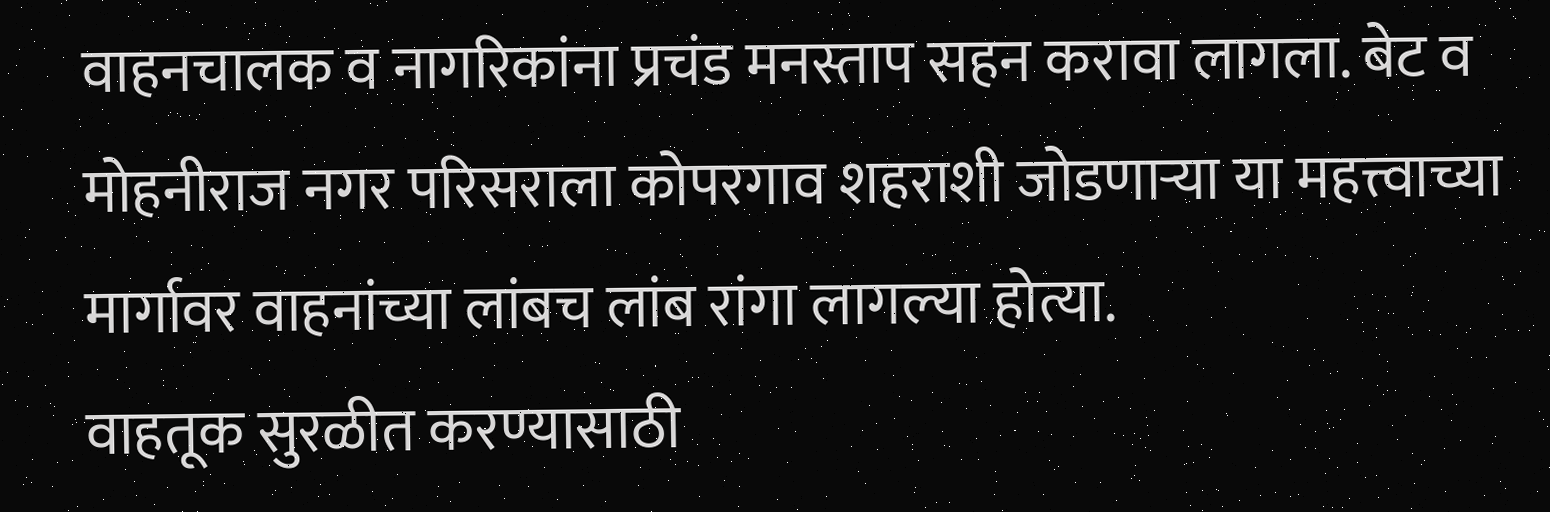वाहनचालक व नागरिकांना प्रचंड मनस्ताप सहन करावा लागला. बेट व मोहनीराज नगर परिसराला कोपरगाव शहराशी जोडणाऱ्या या महत्त्वाच्या मार्गावर वाहनांच्या लांबच लांब रांगा लागल्या होत्या.
वाहतूक सुरळीत करण्यासाठी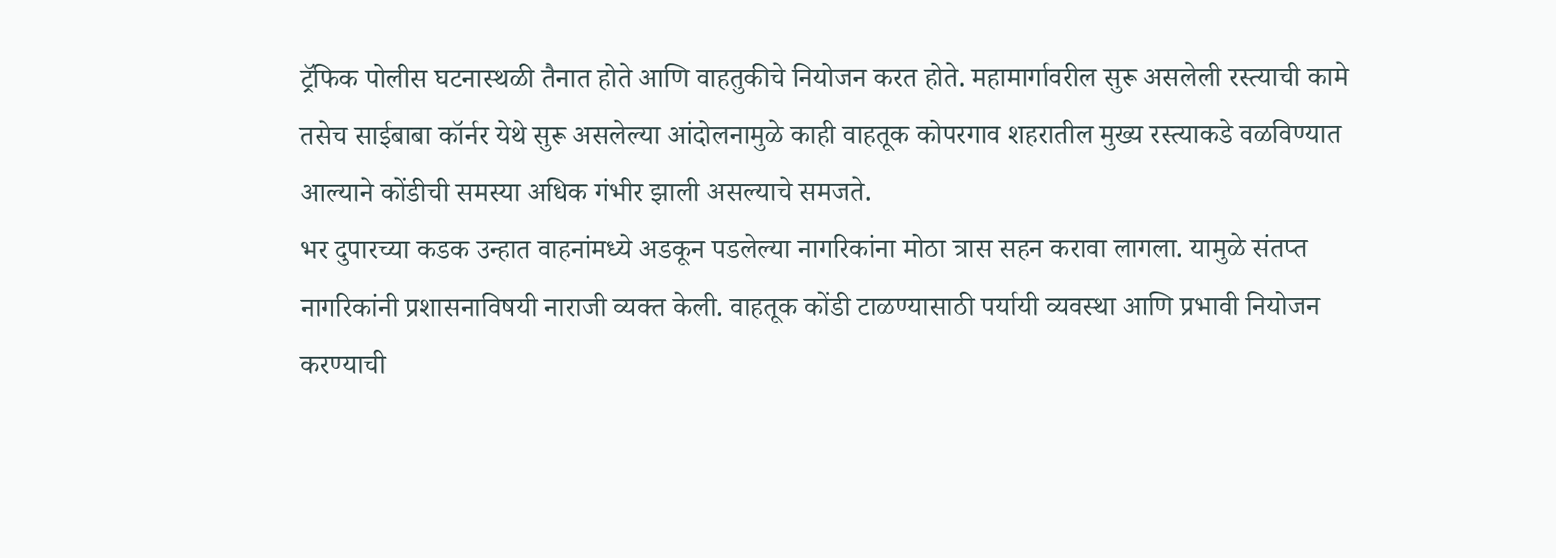ट्रॅफिक पोलीस घटनास्थळी तैनात होते आणि वाहतुकीचे नियोजन करत होते. महामार्गावरील सुरू असलेली रस्त्याची कामे तसेच साईबाबा कॉर्नर येथे सुरू असलेल्या आंदोलनामुळे काही वाहतूक कोपरगाव शहरातील मुख्य रस्त्याकडे वळविण्यात आल्याने कोंडीची समस्या अधिक गंभीर झाली असल्याचे समजते.
भर दुपारच्या कडक उन्हात वाहनांमध्ये अडकून पडलेल्या नागरिकांना मोठा त्रास सहन करावा लागला. यामुळे संतप्त नागरिकांनी प्रशासनाविषयी नाराजी व्यक्त केली. वाहतूक कोंडी टाळण्यासाठी पर्यायी व्यवस्था आणि प्रभावी नियोजन करण्याची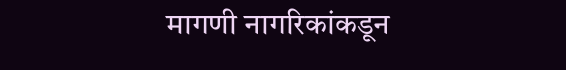मागणी नागरिकांकडून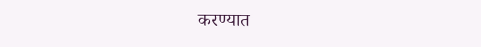करण्यात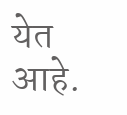येत आहे.